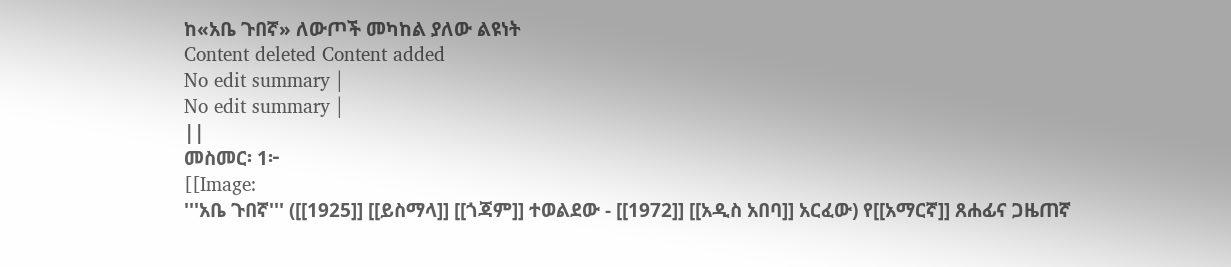ከ«አቤ ጉበኛ» ለውጦች መካከል ያለው ልዩነት
Content deleted Content added
No edit summary |
No edit summary |
||
መስመር፡ 1፦
[[Image:
'''አቤ ጉበኛ''' ([[1925]] [[ይስማላ]] [[ጎጃም]] ተወልደው - [[1972]] [[አዲስ አበባ]] አርፈው) የ[[አማርኛ]] ጸሐፊና ጋዜጠኛ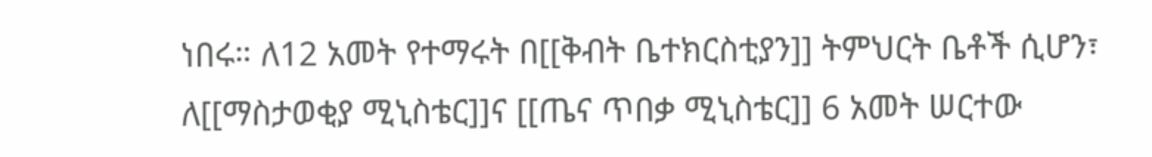ነበሩ። ለ12 አመት የተማሩት በ[[ቅብት ቤተክርስቲያን]] ትምህርት ቤቶች ሲሆን፣ ለ[[ማስታወቂያ ሚኒስቴር]]ና [[ጤና ጥበቃ ሚኒስቴር]] 6 አመት ሠርተው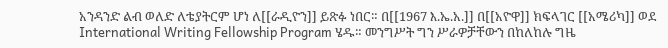አንዳንድ ልብ ወለድ ለቴያትርም ሆነ ለ[[ራዲዮን]] ይጽፉ ነበር። በ[[1967 እ.ኤ.አ.]] በ[[አዮዋ]] ክፍላገር [[አሜሪካ]] ወደ International Writing Fellowship Program ሄዱ። መንግሥት ግን ሥራዎቻቸውን በከለከሉ ግዜ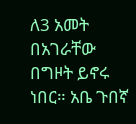ለ3 አመት በአገራቸው በግዞት ይኖሩ ነበር። አቤ ጉበኛ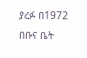ያረፉ በ1972 በቡና ቤት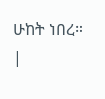ሁከት ነበረ።
|